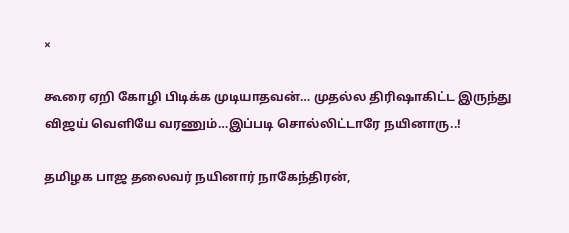×

கூரை ஏறி கோழி பிடிக்க முடியாதவன்… முதல்ல திரிஷாகிட்ட இருந்து விஜய் வெளியே வரணும்…இப்படி சொல்லிட்டாரே நயினாரு..!

தமிழக பாஜ தலைவர் நயினார் நாகேந்திரன்,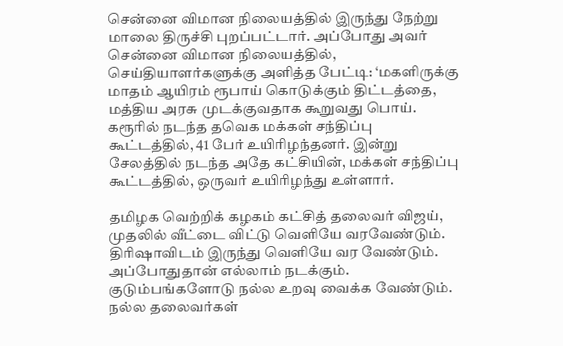சென்னை விமான நிலையத்தில் இருந்து நேற்று மாலை திருச்சி புறப்பட்டார். அப்போது அவர் சென்னை விமான நிலையத்தில், செய்தியாளர்களுக்கு அளித்த பேட்டி: ‘மகளிருக்கு மாதம் ஆயிரம் ரூபாய் கொடுக்கும் திட்டத்தை, மத்திய அரசு முடக்குவதாக கூறுவது பொய். கரூரில் நடந்த தவெக மக்கள் சந்திப்பு கூட்டத்தில், 41 பேர் உயிரிழந்தனர். இன்று சேலத்தில் நடந்த அதே கட்சியின், மக்கள் சந்திப்பு கூட்டத்தில், ஒருவர் உயிரிழந்து உள்ளார்.

தமிழக வெற்றிக் கழகம் கட்சித் தலைவர் விஜய், முதலில் வீட்டை விட்டு வெளியே வரவேண்டும். திரிஷாவிடம் இருந்து வெளியே வர வேண்டும். அப்போதுதான் எல்லாம் நடக்கும். குடும்பங்களோடு நல்ல உறவு வைக்க வேண்டும். நல்ல தலைவர்கள்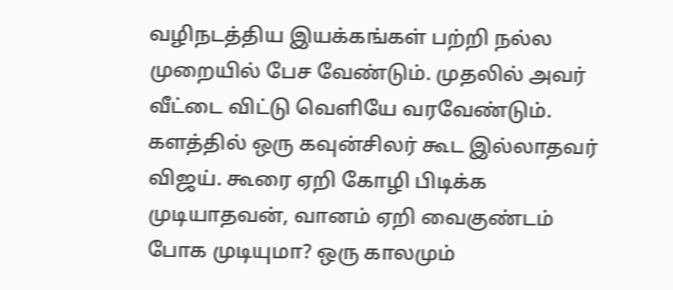வழிநடத்திய இயக்கங்கள் பற்றி நல்ல முறையில் பேச வேண்டும். முதலில் அவர் வீட்டை விட்டு வெளியே வரவேண்டும். களத்தில் ஒரு கவுன்சிலர் கூட இல்லாதவர் விஜய். கூரை ஏறி கோழி பிடிக்க முடியாதவன், வானம் ஏறி வைகுண்டம் போக முடியுமா? ஒரு காலமும்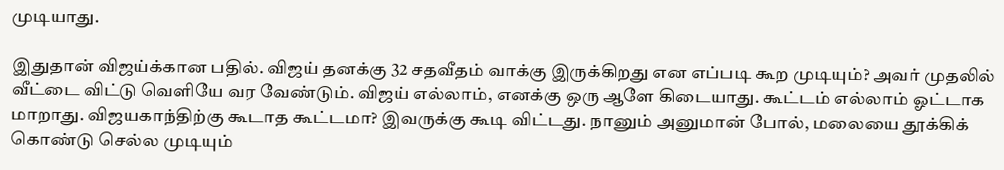முடியாது.

இதுதான் விஜய்க்கான பதில். விஜய் தனக்கு 32 சதவீதம் வாக்கு இருக்கிறது என எப்படி கூற முடியும்? அவர் முதலில் வீட்டை விட்டு வெளியே வர வேண்டும். விஜய் எல்லாம், எனக்கு ஒரு ஆளே கிடையாது. கூட்டம் எல்லாம் ஓட்டாக மாறாது. விஜயகாந்திற்கு கூடாத கூட்டமா? இவருக்கு கூடி விட்டது. நானும் அனுமான் போல், மலையை தூக்கிக் கொண்டு செல்ல முடியும்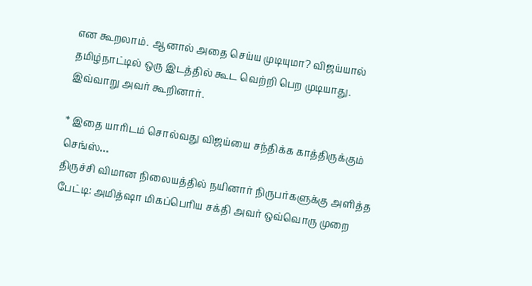என கூறலாம். ஆனால் அதை செய்ய முடியுமா? விஜய்யால் தமிழ்நாட்டில் ஒரு இடத்தில் கூட வெற்றி பெற முடியாது. இவ்வாறு அவர் கூறினார்.

* இதை யாரிடம் சொல்வது விஜய்யை சந்திக்க காத்திருக்கும் செங்ஸ்…
திருச்சி விமான நிலையத்தில் நயினார் நிருபர்களுக்கு அளித்த பேட்டி: அமித்ஷா மிகப்பெரிய சக்தி அவர் ஒவ்வொரு முறை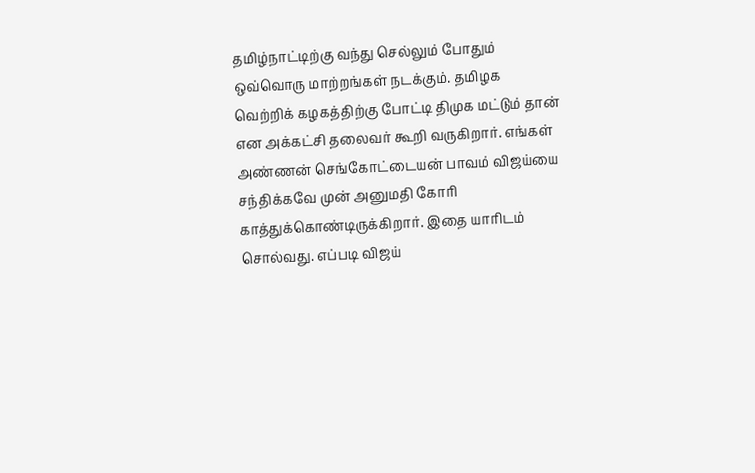தமிழ்நாட்டிற்கு வந்து செல்லும் போதும் ஒவ்வொரு மாற்றங்கள் நடக்கும். தமிழக வெற்றிக் கழகத்திற்கு போட்டி திமுக மட்டும் தான் என அக்கட்சி தலைவர் கூறி வருகிறார். எங்கள் அண்ணன் செங்கோட்டையன் பாவம் விஜய்யை சந்திக்கவே முன் அனுமதி கோரி காத்துக்கொண்டிருக்கிறார். இதை யாரிடம் சொல்வது. எப்படி விஜய்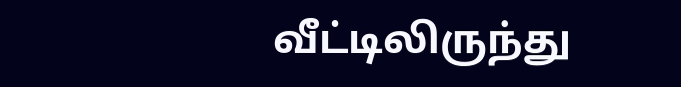வீட்டிலிருந்து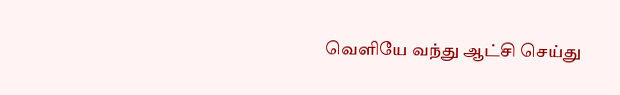வெளியே வந்து ஆட்சி செய்து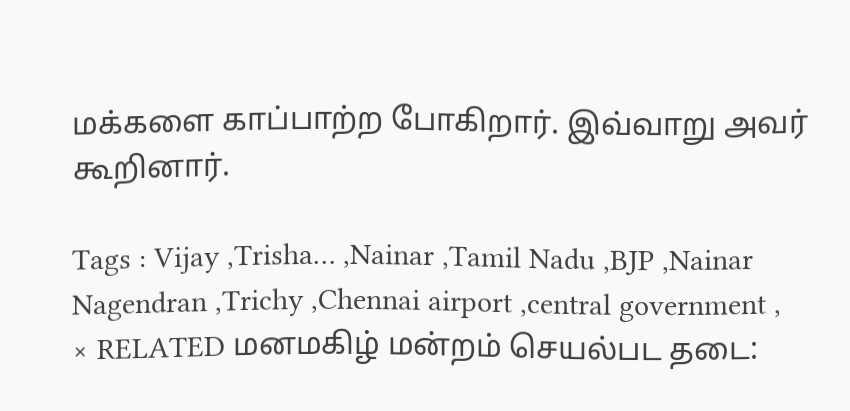மக்களை காப்பாற்ற போகிறார். இவ்வாறு அவர் கூறினார்.

Tags : Vijay ,Trisha… ,Nainar ,Tamil Nadu ,BJP ,Nainar Nagendran ,Trichy ,Chennai airport ,central government ,
× RELATED மனமகிழ் மன்றம் செயல்பட தடை: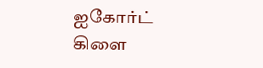ஐகோர்ட் கிளை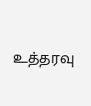உத்தரவு